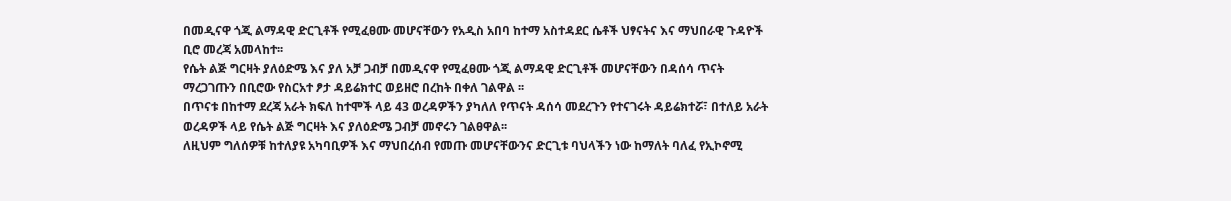በመዲናዋ ጎጂ ልማዳዊ ድርጊቶች የሚፈፀሙ መሆናቸውን የአዲስ አበባ ከተማ አስተዳደር ሴቶች ህፃናትና እና ማህበራዊ ጉዳዮች ቢሮ መረጃ አመላከተ፡፡
የሴት ልጅ ግርዛት ያለዕድሜ እና ያለ አቻ ጋብቻ በመዲናዋ የሚፈፀሙ ጎጂ ልማዳዊ ድርጊቶች መሆናቸውን በዳሰሳ ጥናት ማረጋገጡን በቢሮው የስርአተ ፆታ ዳይሬክተር ወይዘሮ በረከት በቀለ ገልዋል ፡፡
በጥናቱ በከተማ ደረጃ አራት ክፍለ ከተሞች ላይ 43 ወረዳዎችን ያካለለ የጥናት ዳሰሳ መደረጉን የተናገሩት ዳይሬክተሯ፣ በተለይ አራት ወረዳዎች ላይ የሴት ልጅ ግርዛት እና ያለዕድሜ ጋብቻ መኖሩን ገልፀዋል፡፡
ለዚህም ግለሰዎቹ ከተለያዩ አካባቢዎች እና ማህበረሰብ የመጡ መሆናቸውንና ድርጊቱ ባህላችን ነው ከማለት ባለፈ የኢኮኖሚ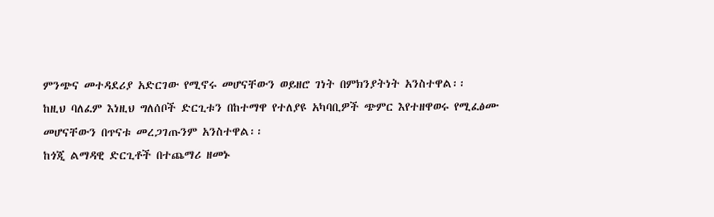ምንጭና መተዳደሪያ አድርገው የሚኖሩ መሆናቸውን ወይዘሮ ገነት በምክንያትነት አንስተዋል፡፡
ከዚህ ባለፈም እነዚህ ግለሰቦች ድርጊቱን በከተማዋ የተለያዩ አካባቢዎች ጭምር እየተዘዋወሩ የሚፈፅሙ መሆናቸውን በጥናቱ መረጋገጡንም አንስተዋል፡፡
ከጎጂ ልማዳዊ ድርጊቶች በተጨማሪ ዘመኑ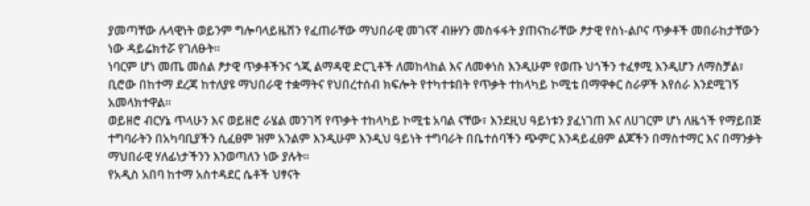ያመጣቸው ሉላዊነት ወይንም ግሎባላይዜሽን የፈጠራቸው ማህበራዊ መገናኛ ብዙሃን መስፋፋት ያጠናከራቸው ፆታዊ የስነ-ልቦና ጥቃቶች መበራከታቸውን ነው ዳይሬክተሯ የገለፁት፡፡
ነባርም ሆነ መጤ መሰል ፆታዊ ጥቃቶችንና ጎጂ ልማዳዊ ድርጊቶች ለመከላከል እና ለመቀነስ እንዲሁም የወጡ ህጎችን ተፈፃሚ እንዲሆን ለማስቻል፣ ቢሮው በከተማ ደረጃ ከተለያዩ ማህበራዊ ተቋማትና የህበረተሰብ ክፍሎት የተካተቱበት የጥቃት ተከላካይ ኮሚቴ በማዋቀር ስራዎች እየሰራ እንደሚገኝ አመላክተዋል፡፡
ወይዘሮ ብርሃኔ ጥላሁን እና ወይዘሮ ራሄል መንገሻ የጥቃት ተከላካይ ኮሚቴ አባል ናቸው፣ እንደዚህ ዓይነቱን ያፈነገጠ እና ለሀገርም ሆነ ለዜጎች የማይበጅ ተግባራትን በአካባቢያችን ሲፈፀም ዝም አንልም እንዲሁም እንዲህ ዓይነት ተግባራት በቤተሰባችን ጭምር እንዳይፈፀም ልጆችን በማስተማር እና በማንቃት ማህበራዊ ሃለፊነታችንን እንወጣለን ነው ያሉት፡፡
የአዲስ አበባ ከተማ አስተዳደር ሴቶች ህፃናት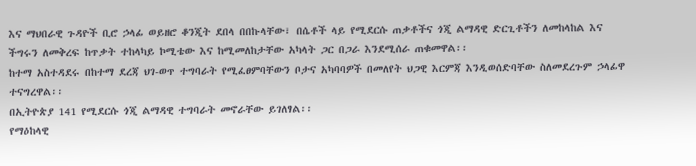እና ማህበራዊ ጉዳዮች ቢሮ ኃላፊ ወይዘሮ ቆንጂት ደበላ በበኩላቸው፣ በሴቶች ላይ የሚደርሱ ጠቃቶችና ጎጂ ልማዳዊ ድርጊቶችን ለመከላከል እና ችግሩን ለመቅረፍ ከጥቃት ተከላካይ ኮሚቴው እና ከሚመለከታቸው አካላት ጋር በጋራ እንደሚሰራ ጠቁመዋል፡፡
ከተማ አስተዳደሩ በከተማ ደረጃ ህገ-ወጥ ተግባራት የሚፈፀምባቸውን ቦታና አካባባዎች በመለየት ህጋዊ እርምጃ እንዲወሰድባቸው ስለመደረጉም ኃላፊዋ ተናግረዋል፡፡
በኢትዮጵያ 141 የሚደርሱ ጎጂ ልማዳዊ ተግባራት መኖራቸው ይገለፃል፡፡
የማዕከላዊ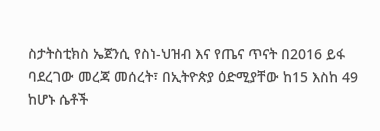ስታትስቲክስ ኤጀንሲ የስነ-ህዝብ እና የጤና ጥናት በ2016 ይፋ ባደረገው መረጃ መሰረት፣ በኢትዮጵያ ዕድሚያቸው ከ15 እስከ 49 ከሆኑ ሴቶች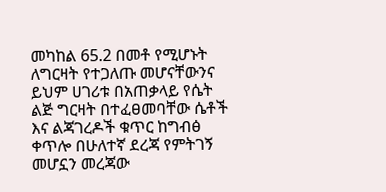መካከል 65.2 በመቶ የሚሆኑት ለግርዛት የተጋለጡ መሆናቸውንና ይህም ሀገሪቱ በአጠቃላይ የሴት ልጅ ግርዛት በተፈፀመባቸው ሴቶች እና ልጃገረዶች ቁጥር ከግብፅ ቀጥሎ በሁለተኛ ደረጃ የምትገኝ መሆኗን መረጃው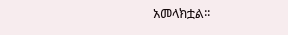አመላክቷል፡፡